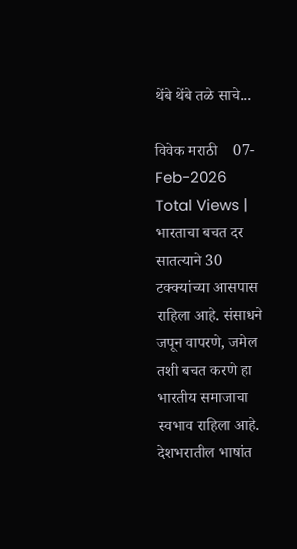थेंबे थेंबे तळे साचे...

विवेक मराठी    07-Feb-2026
Total Views |
भारताचा बचत दर सातत्याने 30 टक्क्यांच्या आसपास राहिला आहे. संसाधने जपून वापरणे, जमेल तशी बचत करणे हा भारतीय समाजाचा स्वभाव राहिला आहे. देशभरातील भाषांत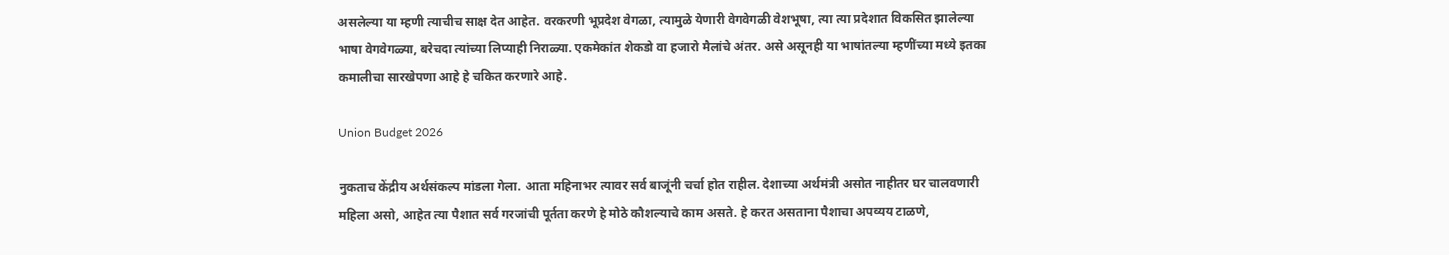असलेल्या या म्हणी त्याचीच साक्ष देत आहेत. वरकरणी भूप्रदेश वेगळा, त्यामुळे येणारी वेगवेगळी वेशभूषा, त्या त्या प्रदेशात विकसित झालेल्या भाषा वेगवेगळ्या, बरेचदा त्यांच्या लिप्याही निराळ्या. एकमेकांत शेकडो वा हजारो मैलांचे अंतर. असे असूनही या भाषांतल्या म्हणींच्या मध्ये इतका कमालीचा सारखेपणा आहे हे चकित करणारे आहे.

Union Budget 2026

नुकताच केंद्रीय अर्थसंकल्प मांडला गेला. आता महिनाभर त्यावर सर्व बाजूंनी चर्चा होत राहील. देशाच्या अर्थमंत्री असोत नाहीतर घर चालवणारी महिला असो, आहेत त्या पैशात सर्व गरजांची पूर्तता करणे हे मोठे कौशल्याचे काम असते. हे करत असताना पैशाचा अपव्यय टाळणे,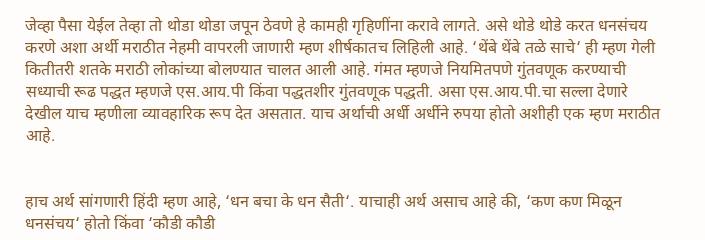जेव्हा पैसा येईल तेव्हा तो थोडा थोडा जपून ठेवणे हे कामही गृहिणींना करावे लागते. असे थोडे थोडे करत धनसंचय करणे अशा अर्थी मराठीत नेहमी वापरली जाणारी म्हण शीर्षकातच लिहिली आहे. ‘थेंबे थेंबे तळे साचे‘ ही म्हण गेली कितीतरी शतके मराठी लोकांच्या बोलण्यात चालत आली आहे. गंमत म्हणजे नियमितपणे गुंतवणूक करण्याची सध्याची रूढ पद्धत म्हणजे एस.आय.पी किंवा पद्धतशीर गुंतवणूक पद्धती. असा एस.आय.पी.चा सल्ला देणारे देखील याच म्हणीला व्यावहारिक रूप देत असतात. याच अर्थाची अर्धी अर्धीने रुपया होतो अशीही एक म्हण मराठीत आहे.


हाच अर्थ सांगणारी हिंदी म्हण आहे, ‘धन बचा के धन सैती‘. याचाही अर्थ असाच आहे की, ‘कण कण मिळून धनसंचय‘ होतो किंवा ‘कौडी कौडी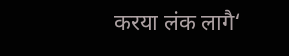करया लंक लागै‘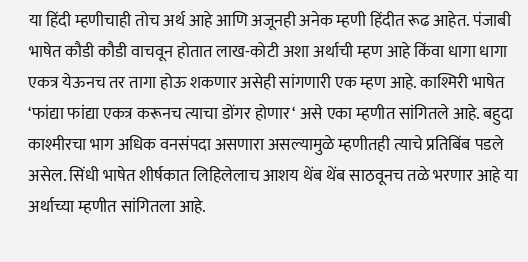या हिंदी म्हणीचाही तोच अर्थ आहे आणि अजूनही अनेक म्हणी हिंदीत रूढ आहेत. पंजाबी भाषेत कौडी कौडी वाचवून होतात लाख-कोटी अशा अर्थाची म्हण आहे किंवा धागा धागा एकत्र येऊनच तर तागा होऊ शकणार असेही सांगणारी एक म्हण आहे. काश्मिरी भाषेत ‘फांद्या फांद्या एकत्र करूनच त्याचा डोंगर होणार‘ असे एका म्हणीत सांगितले आहे. बहुदा काश्मीरचा भाग अधिक वनसंपदा असणारा असल्यामुळे म्हणीतही त्याचे प्रतिबिंब पडले असेल. सिंधी भाषेत शीर्षकात लिहिलेलाच आशय थेंब थेंब साठवूनच तळे भरणार आहे या अर्थाच्या म्हणीत सांगितला आहे.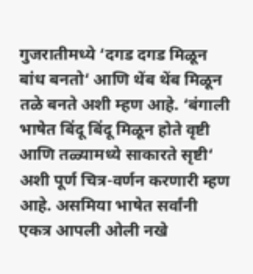गुजरातीमध्ये ‘दगड दगड मिळून बांध बनतो‘ आणि थेंब थेंब मिळून तळे बनते अशी म्हण आहे. ‘बंगाली भाषेत बिंदू बिंदू मिळून होते वृष्टी आणि तळ्यामध्ये साकारते सृष्टी‘ अशी पूर्ण चित्र-वर्णन करणारी म्हण आहे. असमिया भाषेत सर्वांनी एकत्र आपली ओली नखे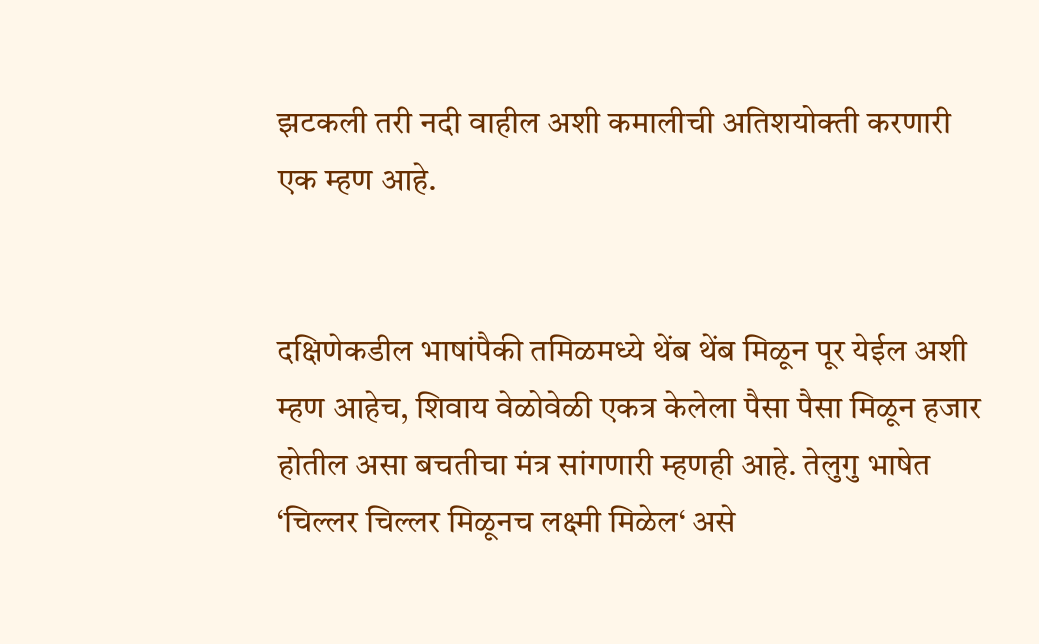झटकली तरी नदी वाहील अशी कमालीची अतिशयोक्ती करणारी एक म्हण आहे.


दक्षिणेकडील भाषांपैकी तमिळमध्ये थेंब थेंब मिळून पूर येईल अशी म्हण आहेच, शिवाय वेळोवेळी एकत्र केलेला पैसा पैसा मिळून हजार होतील असा बचतीचा मंत्र सांगणारी म्हणही आहे. तेलुगु भाषेत ‘चिल्लर चिल्लर मिळूनच लक्ष्मी मिळेल‘ असे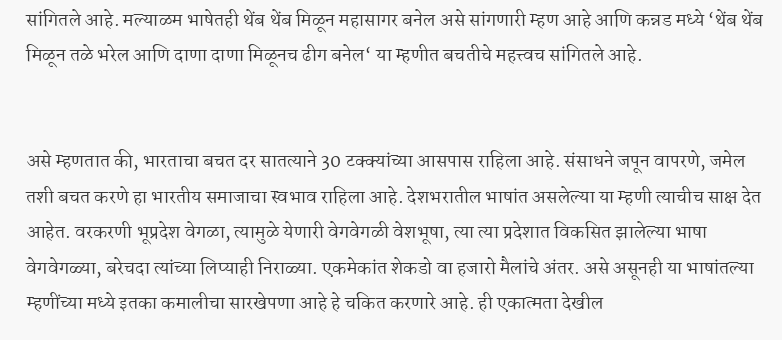सांगितले आहे. मल्याळम भाषेतही थेंब थेंब मिळून महासागर बनेल असे सांगणारी म्हण आहे आणि कन्नड मध्ये ‘थेंब थेंब मिळून तळे भरेल आणि दाणा दाणा मिळूनच ढीग बनेल‘ या म्हणीत बचतीचे महत्त्वच सांगितले आहे.


असे म्हणतात की, भारताचा बचत दर सातत्याने 30 टक्क्यांच्या आसपास राहिला आहे. संसाधने जपून वापरणे, जमेल तशी बचत करणे हा भारतीय समाजाचा स्वभाव राहिला आहे. देशभरातील भाषांत असलेल्या या म्हणी त्याचीच साक्ष देत आहेत. वरकरणी भूप्रदेश वेगळा, त्यामुळे येणारी वेगवेगळी वेशभूषा, त्या त्या प्रदेशात विकसित झालेल्या भाषा वेगवेगळ्या, बरेचदा त्यांच्या लिप्याही निराळ्या. एकमेकांत शेकडो वा हजारो मैलांचे अंतर. असे असूनही या भाषांतल्या म्हणींच्या मध्ये इतका कमालीचा सारखेपणा आहे हे चकित करणारे आहे. ही एकात्मता देखील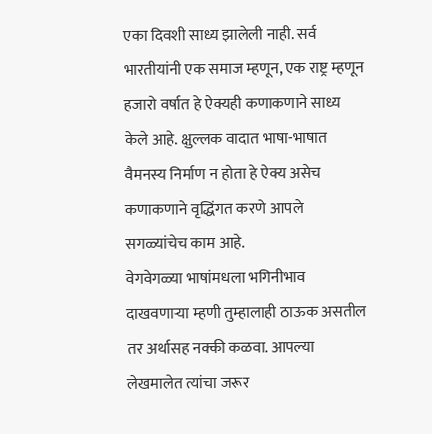एका दिवशी साध्य झालेली नाही. सर्व भारतीयांनी एक समाज म्हणून, एक राष्ट्र म्हणून हजारो वर्षात हे ऐक्यही कणाकणाने साध्य केले आहे. क्षुल्लक वादात भाषा-भाषात वैमनस्य निर्माण न होता हे ऐक्य असेच कणाकणाने वृद्धिंगत करणे आपले सगळ्यांचेच काम आहे.
वेगवेगळ्या भाषांमधला भगिनीभाव दाखवणार्‍या म्हणी तुम्हालाही ठाऊक असतील तर अर्थासह नक्की कळवा. आपल्या लेखमालेत त्यांचा जरूर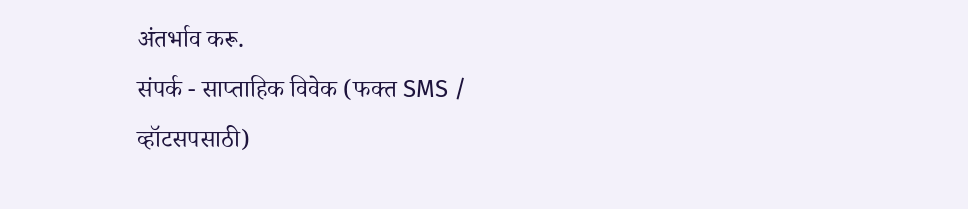अंतर्भाव करू.
संपर्क - साप्ताहिक विवेक (फक्त SMS / व्हॉटसपसाठी)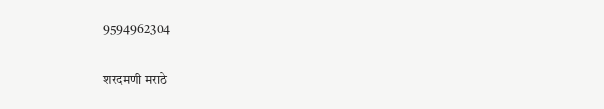9594962304

शरदमणी मराठे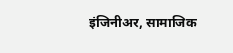इंजिनीअर, सामाजिक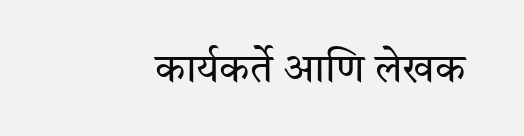कार्यकर्ते आणि लेखक